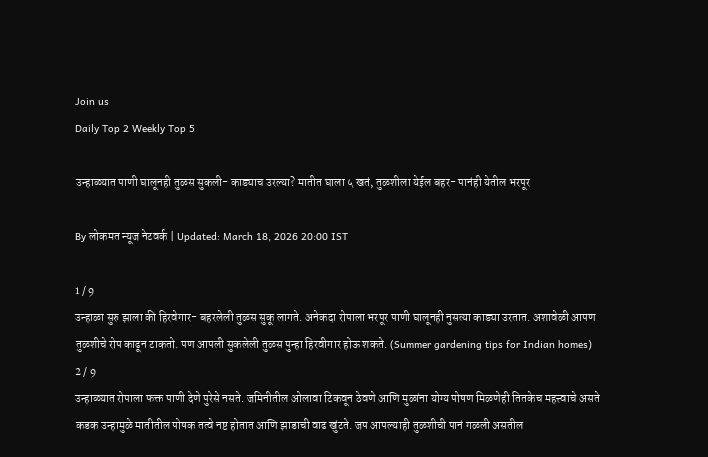Join us
Daily Top 2 Weekly Top 5

उन्हाळ्यात पाणी घालूनही तुळस सुकली- काड्याच उरल्या? मातीत घाला ५ खतं, तुळशीला येईल बहर- पानंही येतील भरपूर

By लोकमत न्यूज नेटवर्क | Updated: March 18, 2026 20:00 IST

1 / 9
उन्हाळा सुरु झाला की हिरवेगार- बहरलेली तुळस सुकू लागते. अनेकदा रोपाला भरपूर पाणी घालूनही नुसत्या काड्या उरतात. अशावेळी आपण तुळशीचे रोप काढून टाकतो. पण आपली सुकलेली तुळस पुन्हा हिरवीगार होऊ शकते. (Summer gardening tips for Indian homes)
2 / 9
उन्हाळ्यात रोपाला फक्त पाणी देणे पुरेसे नसते. जमिनीतील ओलावा टिकवून ठेवणे आणि मुळांना योग्य पोषण मिळणेही तितकेच महत्त्वाचे असते कडक उन्हामुळे मातीतील पोषक तत्वे नष्ट होतात आणि झाडाची वाढ खुंटते. जप आपल्याही तुळशीची पानं गळली असतील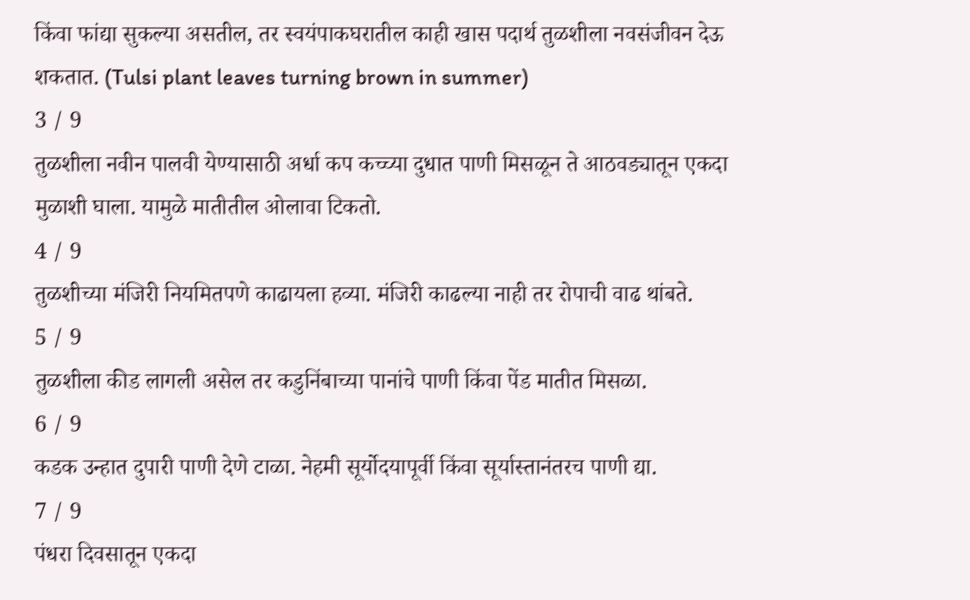किंवा फांद्या सुकल्या असतील, तर स्वयंपाकघरातील काही खास पदार्थ तुळशीला नवसंजीवन देऊ शकतात. (Tulsi plant leaves turning brown in summer)
3 / 9
तुळशीला नवीन पालवी येण्यासाठी अर्धा कप कच्च्या दुधात पाणी मिसळून ते आठवड्यातून एकदा मुळाशी घाला. यामुळे मातीतील ओलावा टिकतो.
4 / 9
तुळशीच्या मंजिरी नियमितपणे काढायला हव्या. मंजिरी काढल्या नाही तर रोपाची वाढ थांबते.
5 / 9
तुळशीला कीड लागली असेल तर कडुनिंबाच्या पानांचे पाणी किंवा पेंड मातीत मिसळा.
6 / 9
कडक उन्हात दुपारी पाणी देणे टाळा. नेहमी सूर्योदयापूर्वी किंवा सूर्यास्तानंतरच पाणी द्या.
7 / 9
पंधरा दिवसातून एकदा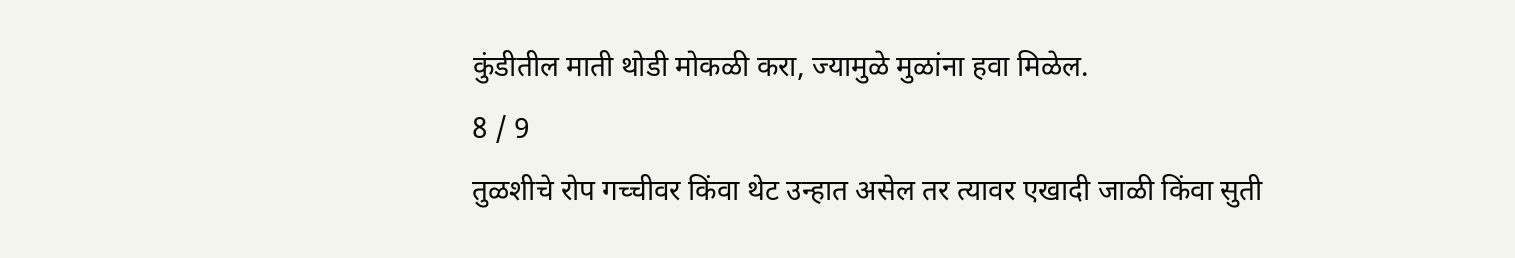कुंडीतील माती थोडी मोकळी करा, ज्यामुळे मुळांना हवा मिळेल.
8 / 9
तुळशीचे रोप गच्चीवर किंवा थेट उन्हात असेल तर त्यावर एखादी जाळी किंवा सुती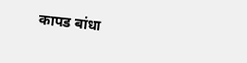कापड बांधा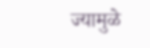ज्यामुळे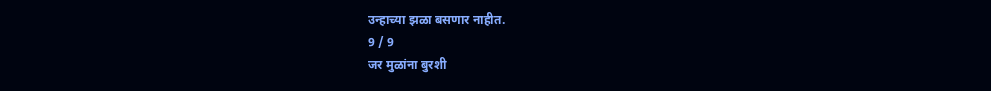उन्हाच्या झळा बसणार नाहीत.
9 / 9
जर मुळांना बुरशी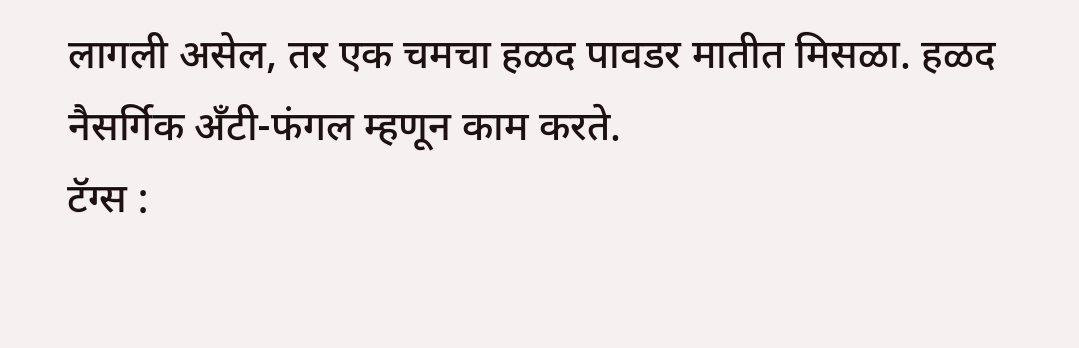लागली असेल, तर एक चमचा हळद पावडर मातीत मिसळा. हळद नैसर्गिक अँटी-फंगल म्हणून काम करते.
टॅग्स :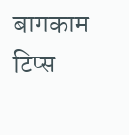बागकाम टिप्स